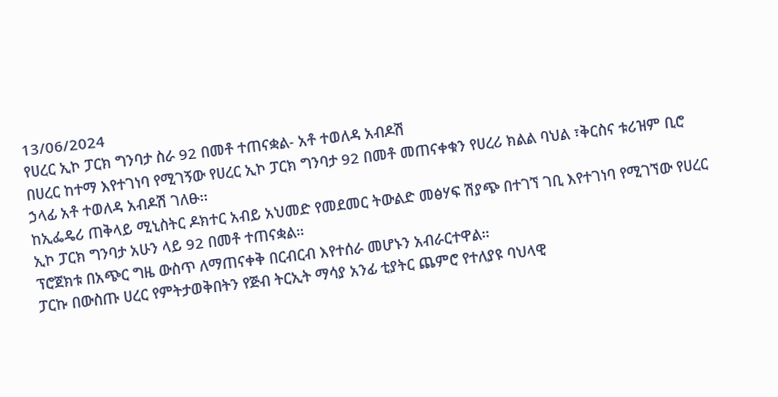13/06/2024
የሀረር ኢኮ ፓርክ ግንባታ ስራ 92 በመቶ ተጠናቋል- አቶ ተወለዳ አብዶሽ
በሀረር ከተማ እየተገነባ የሚገኝው የሀረር ኢኮ ፓርክ ግንባታ 92 በመቶ መጠናቀቁን የሀረሪ ክልል ባህል ፣ቅርስና ቱሪዝም ቢሮ ኃላፊ አቶ ተወለዳ አብዶሽ ገለፁ፡፡
ከኢፌዴሪ ጠቅላይ ሚኒስትር ዶክተር አብይ አህመድ የመደመር ትውልድ መፅሃፍ ሽያጭ በተገኘ ገቢ እየተገነባ የሚገኘው የሀረር ኢኮ ፓርክ ግንባታ አሁን ላይ 92 በመቶ ተጠናቋል።
ፕሮጀክቱ በአጭር ግዜ ውስጥ ለማጠናቀቅ በርብርብ እየተሰራ መሆኑን አብራርተዋል።
ፓርኩ በውስጡ ሀረር የምትታወቅበትን የጅብ ትርኢት ማሳያ አንፊ ቲያትር ጨምሮ የተለያዩ ባህላዊ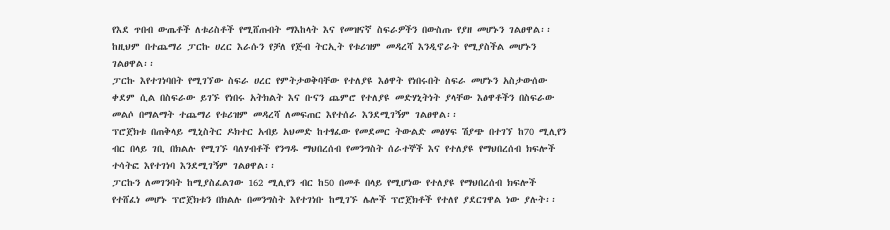የእደ ጥበብ ውጤቶች ለቱሪስቶች የሚሸጡበት ማእከላት እና የመዝናኛ ስፍራዎችን በውስጡ የያዘ መሆኑን ገልፀዋል፡፡
ከዚህም በተጨማሪ ፓርኩ ሀረር እራሱን የቻለ የጅብ ትርኢት የቱሪዝም መዳረሻ እንዲኖራት የሚያስችል መሆኑን ገልፀዋል፡፡
ፓርኩ እየተገነባበት የሚገኘው ስፍራ ሀረር የምትታወቅባቸው የተለያዩ እፅዋት የነበሩበት ስፍራ መሆኑን አስታውሰው ቀደም ሲል በስፍራው ይገኙ የነበሩ አትክልት እና ቡናን ጨምሮ የተለያዩ መድሃኒትነት ያላቸው እፅዋቶችን በስፍራው መልሶ በማልማት ተጨማሪ የቱሪዝም መዳረሻ ለመፍጠር እየተሰራ እንደሚገኝም ገልፀዋል፡፡
ፕሮጀክቱ በጠቅላይ ሚኒስትር ዶክተር አብይ አህመድ ከተፃፈው የመደመር ትውልድ መፅሃፍ ሽያጭ በተገኘ ከ70 ሚሊየን ብር በላይ ገቢ በክልሉ የሚገኙ ባለሃብቶች የንግዱ ማህበረሰብ የመንግስት ሰራተኞች እና የተለያዩ የማህበረሰብ ክፍሎች ተሳትፎ እየተገነባ እንደሚገኝም ገልፀዋል፡፡
ፓርኩን ለመገንባት ከሚያስፈልገው 162 ሚሊየን ብር ከ50 በመቶ በላይ የሚሆነው የተለያዩ የማህበረሰብ ክፍሎች የተሸፈነ መሆኑ ፕሮጀክቱን በክልሉ በመንግስት እየተገነቡ ከሚገኙ ሌሎች ፕሮጀክቶች የተለየ ያደርገዋል ነው ያሉት፡፡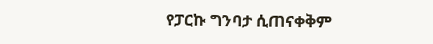የፓርኩ ግንባታ ሲጠናቀቅም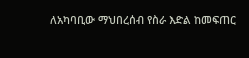ለአካባቢው ማህበረሰብ የስራ እድል ከመፍጠር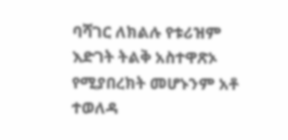ባሻገር ለክልሉ የቱሪዝም እድገት ትልቅ አስተዋጽኦ የሚያበረክት መሆኑንም አቶ ተወለዳ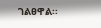ገልፀዋል፡፡